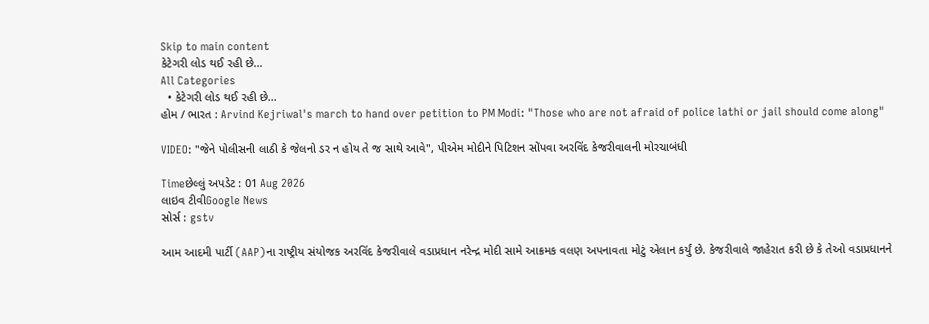Skip to main content
કેટેગરી લોડ થઈ રહી છે...
All Categories
  • કેટેગરી લોડ થઈ રહી છે...
હોમ / ભારત : Arvind Kejriwal's march to hand over petition to PM Modi: "Those who are not afraid of police lathi or jail should come along"

VIDEO: "જેને પોલીસની લાઠી કે જેલનો ડર ન હોય તે જ સાથે આવે", પીએમ મોદીને પિટિશન સોંપવા અરવિંદ કેજરીવાલની મોરચાબંધી

Timeછેલ્લું અપડેટ : 01 Aug 2026
લાઇવ ટીવીGoogle News
સોર્સ : gstv

આમ આદમી પાર્ટી (AAP)ના રાષ્ટ્રીય સંયોજક અરવિંદ કેજરીવાલે વડાપ્રધાન નરેન્દ્ર મોદી સામે આક્રમક વલણ અપનાવતા મોટું એલાન કર્યું છે. કેજરીવાલે જાહેરાત કરી છે કે તેઓ વડાપ્રધાનને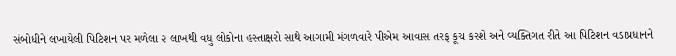સંબોધીને લખાયેલી પિટિશન પર મળેલા ૨ લાખથી વધુ લોકોના હસ્તાક્ષરો સાથે આગામી મંગળવારે પીએમ આવાસ તરફ કૂચ કરશે અને વ્યક્તિગત રીતે આ પિટિશન વડાપ્રધાનને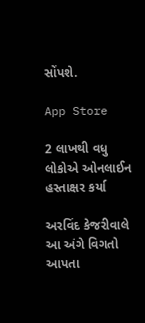સોંપશે.

App Store

2 લાખથી વધુ લોકોએ ઓનલાઈન હસ્તાક્ષર કર્યા

અરવિંદ કેજરીવાલે આ અંગે વિગતો આપતા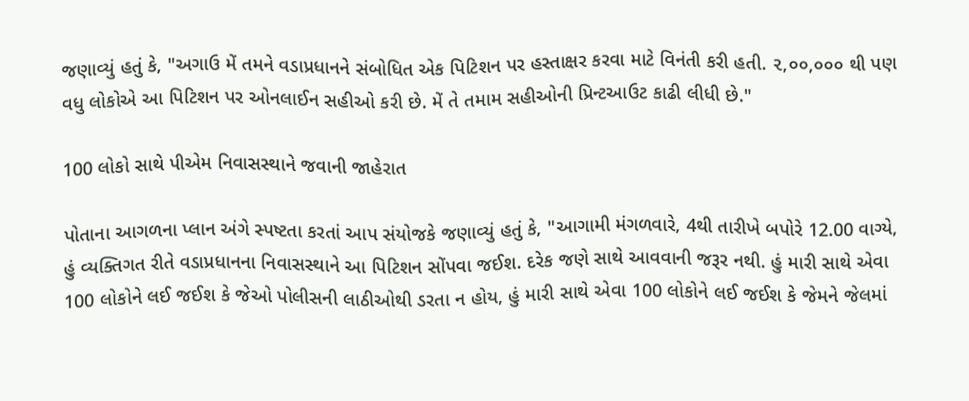જણાવ્યું હતું કે, "અગાઉ મેં તમને વડાપ્રધાનને સંબોધિત એક પિટિશન પર હસ્તાક્ષર કરવા માટે વિનંતી કરી હતી. ૨,૦૦,૦૦૦ થી પણ વધુ લોકોએ આ પિટિશન પર ઓનલાઈન સહીઓ કરી છે. મેં તે તમામ સહીઓની પ્રિન્ટઆઉટ કાઢી લીધી છે."

100 લોકો સાથે પીએમ નિવાસસ્થાને જવાની જાહેરાત

પોતાના આગળના પ્લાન અંગે સ્પષ્ટતા કરતાં આપ સંયોજકે જણાવ્યું હતું કે, "આગામી મંગળવારે, 4થી તારીખે બપોરે 12.00 વાગ્યે, હું વ્યક્તિગત રીતે વડાપ્રધાનના નિવાસસ્થાને આ પિટિશન સોંપવા જઈશ. દરેક જણે સાથે આવવાની જરૂર નથી. હું મારી સાથે એવા 100 લોકોને લઈ જઈશ કે જેઓ પોલીસની લાઠીઓથી ડરતા ન હોય, હું મારી સાથે એવા 100 લોકોને લઈ જઈશ કે જેમને જેલમાં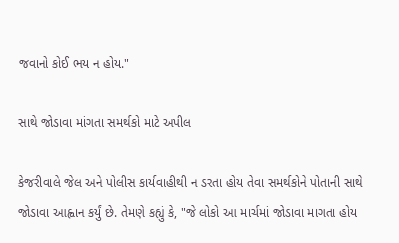જવાનો કોઈ ભય ન હોય."

સાથે જોડાવા માંગતા સમર્થકો માટે અપીલ

કેજરીવાલે જેલ અને પોલીસ કાર્યવાહીથી ન ડરતા હોય તેવા સમર્થકોને પોતાની સાથે જોડાવા આહ્વાન કર્યું છે. તેમણે કહ્યું કે, "જે લોકો આ માર્ચમાં જોડાવા માગતા હોય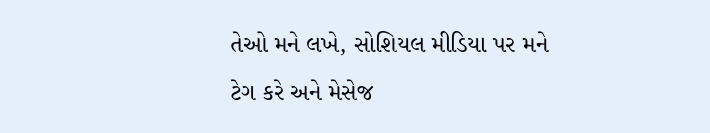તેઓ મને લખે, સોશિયલ મીડિયા પર મને ટેગ કરે અને મેસેજ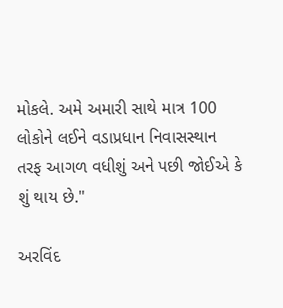મોકલે. અમે અમારી સાથે માત્ર 100 લોકોને લઈને વડાપ્રધાન નિવાસસ્થાન તરફ આગળ વધીશું અને પછી જોઈએ કે શું થાય છે."

અરવિંદ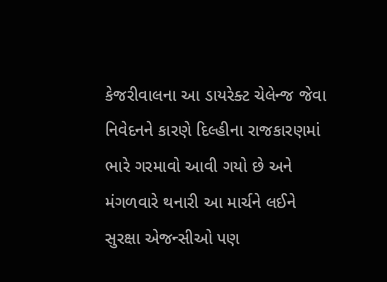કેજરીવાલના આ ડાયરેક્ટ ચેલેન્જ જેવા નિવેદનને કારણે દિલ્હીના રાજકારણમાં ભારે ગરમાવો આવી ગયો છે અને મંગળવારે થનારી આ માર્ચને લઈને સુરક્ષા એજન્સીઓ પણ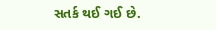સતર્ક થઈ ગઈ છે.